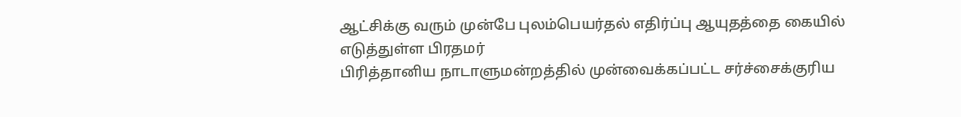ஆட்சிக்கு வரும் முன்பே புலம்பெயர்தல் எதிர்ப்பு ஆயுதத்தை கையில் எடுத்துள்ள பிரதமர்
பிரித்தானிய நாடாளுமன்றத்தில் முன்வைக்கப்பட்ட சர்ச்சைக்குரிய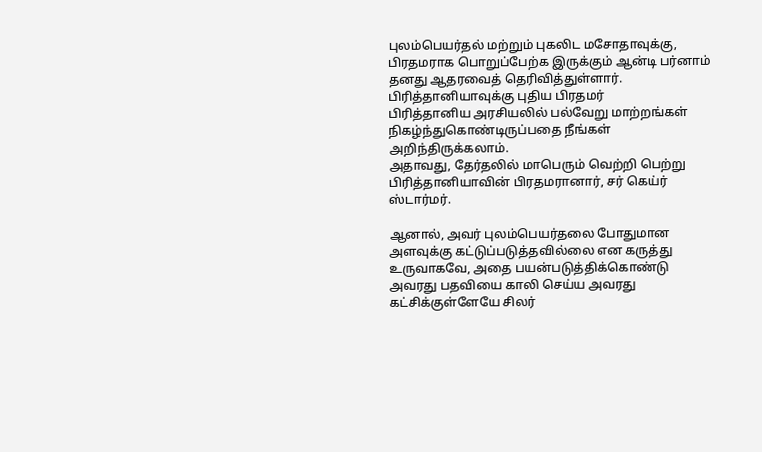புலம்பெயர்தல் மற்றும் புகலிட மசோதாவுக்கு, பிரதமராக பொறுப்பேற்க இருக்கும் ஆன்டி பர்னாம் தனது ஆதரவைத் தெரிவித்துள்ளார்.
பிரித்தானியாவுக்கு புதிய பிரதமர்
பிரித்தானிய அரசியலில் பல்வேறு மாற்றங்கள் நிகழ்ந்துகொண்டிருப்பதை நீங்கள் அறிந்திருக்கலாம்.
அதாவது, தேர்தலில் மாபெரும் வெற்றி பெற்று பிரித்தானியாவின் பிரதமரானார், சர் கெய்ர் ஸ்டார்மர்.

ஆனால், அவர் புலம்பெயர்தலை போதுமான அளவுக்கு கட்டுப்படுத்தவில்லை என கருத்து உருவாகவே, அதை பயன்படுத்திக்கொண்டு அவரது பதவியை காலி செய்ய அவரது கட்சிக்குள்ளேயே சிலர்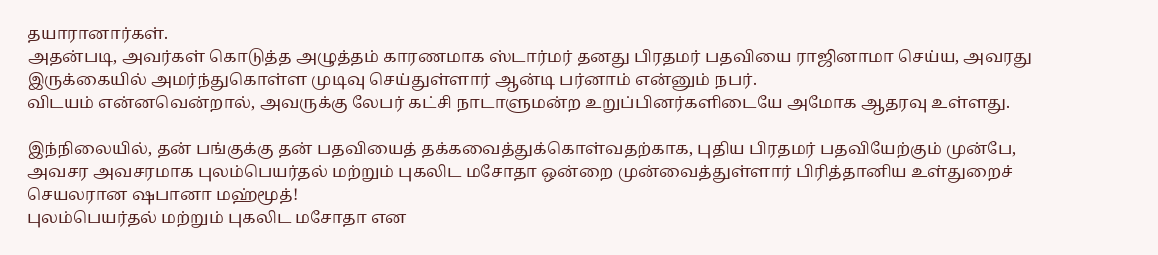தயாரானார்கள்.
அதன்படி, அவர்கள் கொடுத்த அழுத்தம் காரணமாக ஸ்டார்மர் தனது பிரதமர் பதவியை ராஜினாமா செய்ய, அவரது இருக்கையில் அமர்ந்துகொள்ள முடிவு செய்துள்ளார் ஆன்டி பர்னாம் என்னும் நபர்.
விடயம் என்னவென்றால், அவருக்கு லேபர் கட்சி நாடாளுமன்ற உறுப்பினர்களிடையே அமோக ஆதரவு உள்ளது.

இந்நிலையில், தன் பங்குக்கு தன் பதவியைத் தக்கவைத்துக்கொள்வதற்காக, புதிய பிரதமர் பதவியேற்கும் முன்பே, அவசர அவசரமாக புலம்பெயர்தல் மற்றும் புகலிட மசோதா ஒன்றை முன்வைத்துள்ளார் பிரித்தானிய உள்துறைச் செயலரான ஷபானா மஹ்மூத்!
புலம்பெயர்தல் மற்றும் புகலிட மசோதா என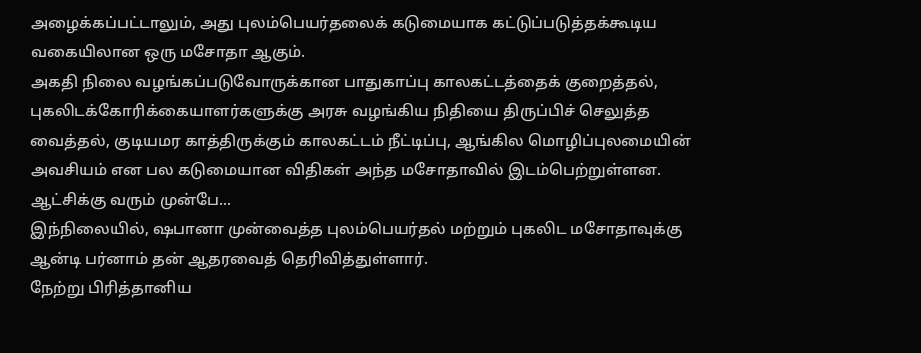அழைக்கப்பட்டாலும், அது புலம்பெயர்தலைக் கடுமையாக கட்டுப்படுத்தக்கூடிய வகையிலான ஒரு மசோதா ஆகும்.
அகதி நிலை வழங்கப்படுவோருக்கான பாதுகாப்பு காலகட்டத்தைக் குறைத்தல், புகலிடக்கோரிக்கையாளர்களுக்கு அரசு வழங்கிய நிதியை திருப்பிச் செலுத்த வைத்தல், குடியமர காத்திருக்கும் காலகட்டம் நீட்டிப்பு, ஆங்கில மொழிப்புலமையின் அவசியம் என பல கடுமையான விதிகள் அந்த மசோதாவில் இடம்பெற்றுள்ளன.
ஆட்சிக்கு வரும் முன்பே...
இந்நிலையில், ஷபானா முன்வைத்த புலம்பெயர்தல் மற்றும் புகலிட மசோதாவுக்கு ஆன்டி பர்னாம் தன் ஆதரவைத் தெரிவித்துள்ளார்.
நேற்று பிரித்தானிய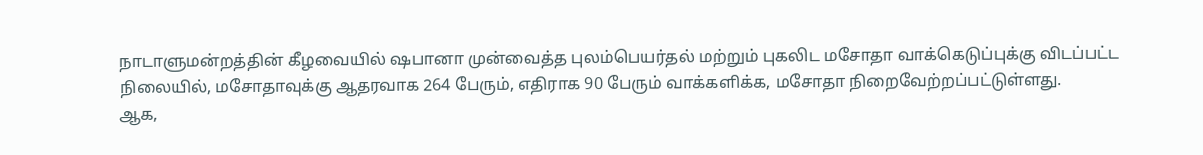நாடாளுமன்றத்தின் கீழவையில் ஷபானா முன்வைத்த புலம்பெயர்தல் மற்றும் புகலிட மசோதா வாக்கெடுப்புக்கு விடப்பட்ட நிலையில், மசோதாவுக்கு ஆதரவாக 264 பேரும், எதிராக 90 பேரும் வாக்களிக்க, மசோதா நிறைவேற்றப்பட்டுள்ளது.
ஆக,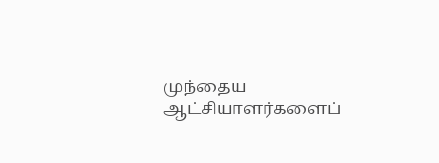முந்தைய ஆட்சியாளர்களைப்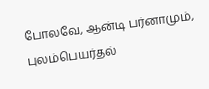போலவே, ஆன்டி பர்னாமும், புலம்பெயர்தல்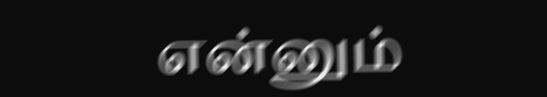என்னும்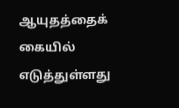ஆயுதத்தைக் கையில் எடுத்துள்ளது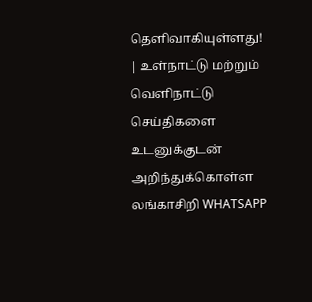தெளிவாகியுள்ளது!
| உள்நாட்டு மற்றும் வெளிநாட்டு செய்திகளை உடனுக்குடன் அறிந்துக்கொள்ள லங்காசிறி WHATSAPP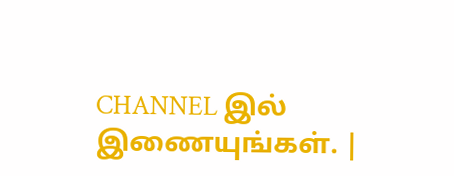CHANNEL இல் இணையுங்கள். |